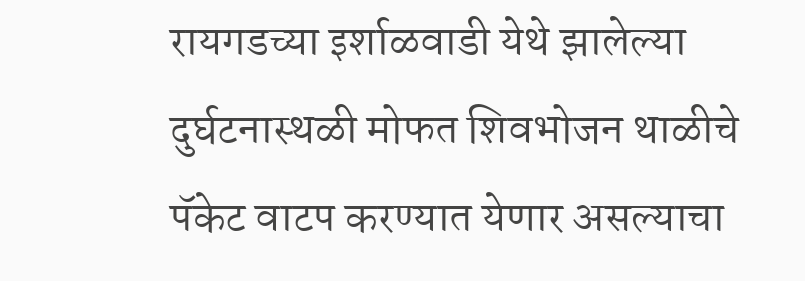रायगडच्या इर्शाळवाडी येथे झालेल्या दुर्घटनास्थळी मोफत शिवभोजन थाळीचे पॅकेट वाटप करण्यात येणार असल्याचा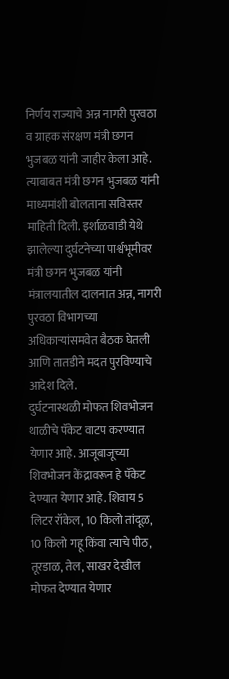निर्णय राज्याचे अन्न नागरी पुरवठा व ग्राहक संरक्षण मंत्री छगन भुजबळ यांनी जाहीर केला आहे. त्याबाबत मंत्री छगन भुजबळ यांनी माध्यमांशी बोलताना सविस्तर माहिती दिली. इर्शाळवाडी येथे झालेल्या दुर्घटनेच्या पार्श्वभूमीवर मंत्री छगन भुजबळ यांनी मंत्रालयातील दालनात अन्न, नागरी पुरवठा विभागच्या अधिकाऱ्यांसमवेत बैठक घेतली आणि तातडीने मदत पुरविण्याचे आदेश दिले.
दुर्घटनास्थळी मोफत शिवभोजन थाळीचे पॅकेट वाटप करण्यात येणार आहे. आजूबाजूच्या शिवभोजन केंद्रावरून हे पॅकेट देण्यात येणार आहे. शिवाय 5 लिटर रॉकेल, 10 किलो तांदूळ, 10 किलो गहू किंवा त्याचे पीठ, तूरडाळ, तेल, साखर देखील मोफत देण्यात येणार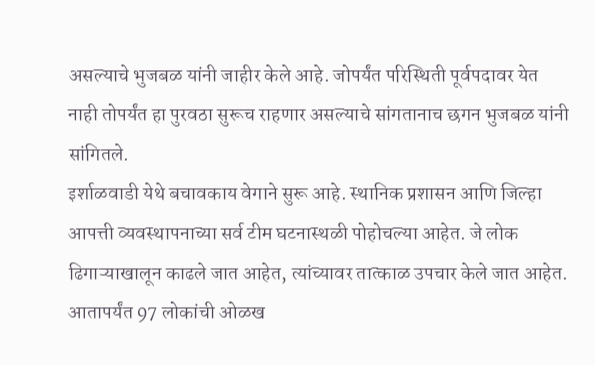असल्याचे भुजबळ यांनी जाहीर केले आहे. जोपर्यंत परिस्थिती पूर्वपदावर येत नाही तोपर्यंत हा पुरवठा सुरूच राहणार असल्याचे सांगतानाच छगन भुजबळ यांनी सांगितले.
इर्शाळवाडी येथे बचावकाय वेगाने सुरू आहे. स्थानिक प्रशासन आणि जिल्हा आपत्ती व्यवस्थापनाच्या सर्व टीम घटनास्थळी पोहोचल्या आहेत. जे लोक ढिगाऱ्याखालून काढले जात आहेत, त्यांच्यावर तात्काळ उपचार केले जात आहेत. आतापर्यंत 97 लोकांची ओळख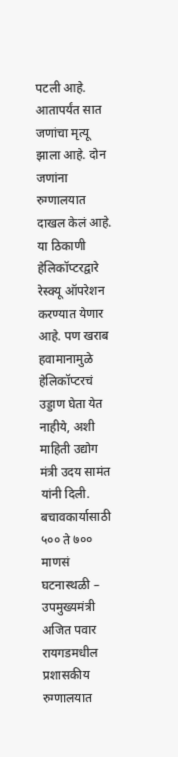पटली आहे. आतापर्यंत सात जणांचा मृत्यू झाला आहे. दोन जणांना रुग्णालयात दाखल केलं आहे. या ठिकाणी हेलिकॉप्टरद्वारे रेस्क्यू ऑपरेशन करण्यात येणार आहे. पण खराब हवामानामुळे हेलिकॉप्टरचं उड्डाण घेता येत नाहीये, अशी माहिती उद्योग मंत्री उदय सामंत यांनी दिली.
बचावकार्यासाठी ५०० ते ७०० माणसं घटनास्थळी – उपमुख्यमंत्री अजित पवार
रायगडमधील प्रशासकीय रुग्णालयात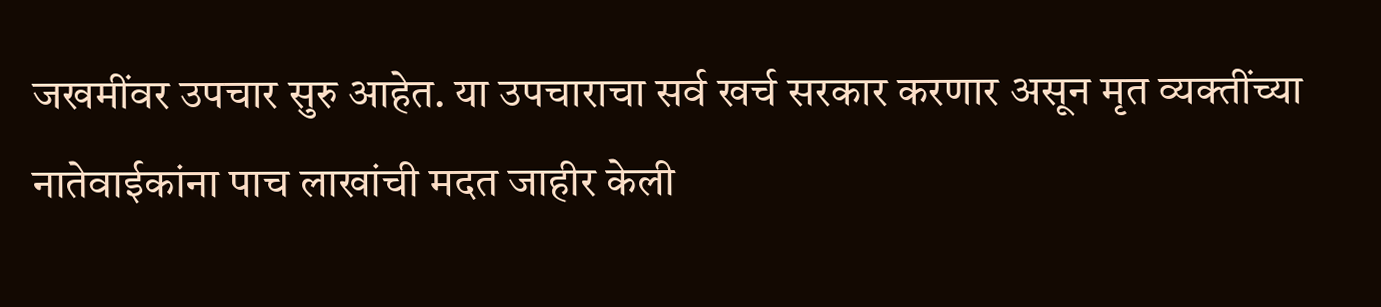जखमींवर उपचार सुरु आहेत. या उपचाराचा सर्व खर्च सरकार करणार असून मृत व्यक्तींच्या नातेवाईकांना पाच लाखांची मदत जाहीर केली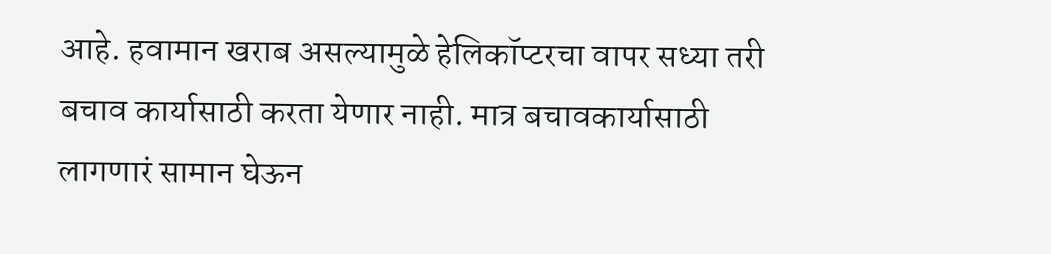आहे. हवामान खराब असल्यामुळे हेलिकॉप्टरचा वापर सध्या तरी बचाव कार्यासाठी करता येणार नाही. मात्र बचावकार्यासाठी लागणारं सामान घेऊन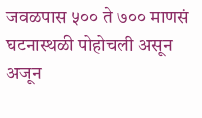जवळपास ५०० ते ७०० माणसं घटनास्थळी पोहोचली असून अजून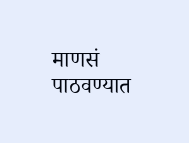माणसं पाठवण्यात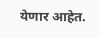येणार आहेत.